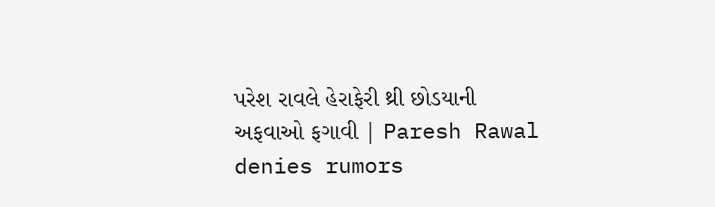પરેશ રાવલે હેરાફેરી થ્રી છોડયાની અફવાઓ ફગાવી | Paresh Rawal denies rumors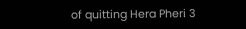of quitting Hera Pheri 3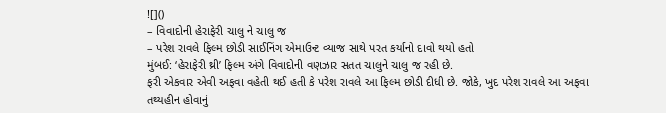![]()
– વિવાદોની હેરાફેરી ચાલુ ને ચાલુ જ
– પરેશ રાવલે ફિલ્મ છોડી સાઈનિંગ એમાઉન્ટ વ્યાજ સાથે પરત કર્યાનો દાવો થયો હતો
મુંબઈ: ‘હેરાફેરી થ્રી’ ફિલ્મ અંગે વિવાદોની વણઝાર સતત ચાલુને ચાલુ જ રહી છે.
ફરી એકવાર એવી અફવા વહેતી થઈ હતી કે પરેશ રાવલે આ ફિલ્મ છોડી દીધી છે. જોકે, ખુદ પરેશ રાવલે આ અફવા તથ્યહીન હોવાનું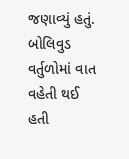જણાવ્યું હતું.
બોલિવુડ વર્તુળોમાં વાત વહેતી થઈ હતી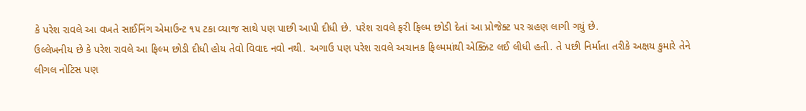કે પરેશ રાવલે આ વખતે સાઈનિંગ એમાઉન્ટ ૧૫ ટકા વ્યાજ સાથે પણ પાછી આપી દીધી છે. પરેશ રાવલે ફરી ફિલ્મ છોડી દેતાં આ પ્રોજેક્ટ પર ગ્રહણ લાગી ગયું છે.
ઉલ્લેખનીય છે કે પરેશ રાવલે આ ફિલ્મ છોડી દીધી હોય તેવો વિવાદ નવો નથી. અગાઉ પણ પરેશ રાવલે અચાનક ફિલ્મમાંથી એક્ઝિટ લઈ લીધી હતી. તે પછી નિર્માતા તરીકે અક્ષય કુમારે તેને લીગલ નોટિસ પણ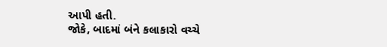આપી હતી.
જોકે, બાદમાં બંને કલાકારો વચ્ચે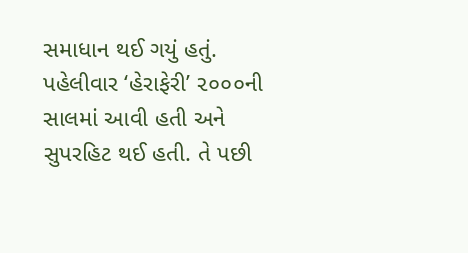સમાધાન થઈ ગયું હતું.
પહેલીવાર ‘હેરાફેરી’ ૨૦૦૦ની સાલમાં આવી હતી અને સુપરહિટ થઈ હતી. તે પછી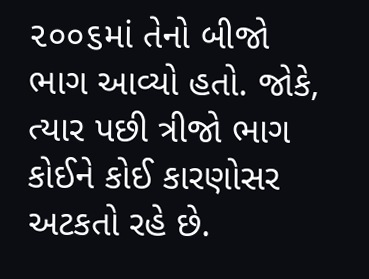૨૦૦૬માં તેનો બીજો ભાગ આવ્યો હતો. જોકે, ત્યાર પછી ત્રીજો ભાગ કોઈને કોઈ કારણોસર અટકતો રહે છે.